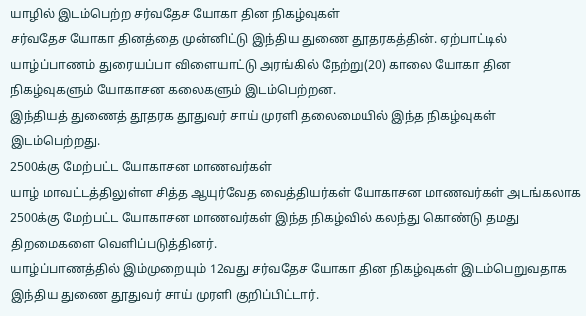யாழில் இடம்பெற்ற சர்வதேச யோகா தின நிகழ்வுகள்
சர்வதேச யோகா தினத்தை முன்னிட்டு இந்திய துணை தூதரகத்தின். ஏற்பாட்டில் யாழ்ப்பாணம் துரையப்பா விளையாட்டு அரங்கில் நேற்று(20) காலை யோகா தின நிகழ்வுகளும் யோகாசன கலைகளும் இடம்பெற்றன.
இந்தியத் துணைத் தூதரக தூதுவர் சாய் முரளி தலைமையில் இந்த நிகழ்வுகள் இடம்பெற்றது.
2500க்கு மேற்பட்ட யோகாசன மாணவர்கள்
யாழ் மாவட்டத்திலுள்ள சித்த ஆயுர்வேத வைத்தியர்கள் யோகாசன மாணவர்கள் அடங்கலாக 2500க்கு மேற்பட்ட யோகாசன மாணவர்கள் இந்த நிகழ்வில் கலந்து கொண்டு தமது திறமைகளை வெளிப்படுத்தினர்.
யாழ்ப்பாணத்தில் இம்முறையும் 12வது சர்வதேச யோகா தின நிகழ்வுகள் இடம்பெறுவதாக இந்திய துணை தூதுவர் சாய் முரளி குறிப்பிட்டார்.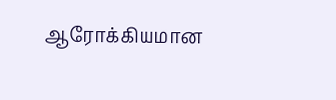ஆரோக்கியமான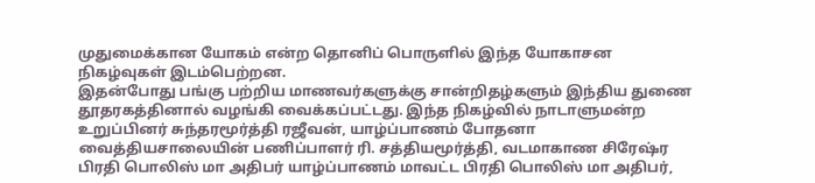முதுமைக்கான யோகம் என்ற தொனிப் பொருளில் இந்த யோகாசன நிகழ்வுகள் இடம்பெற்றன.
இதன்போது பங்கு பற்றிய மாணவர்களுக்கு சான்றிதழ்களும் இந்திய துணை தூதரகத்தினால் வழங்கி வைக்கப்பட்டது. இந்த நிகழ்வில் நாடாளுமன்ற உறுப்பினர் சுந்தரமூர்த்தி ரஜீவன், யாழ்ப்பாணம் போதனா வைத்தியசாலையின் பணிப்பாளர் ரி. சத்தியமூர்த்தி, வடமாகாண சிரேஷ்ர பிரதி பொலிஸ் மா அதிபர் யாழ்ப்பாணம் மாவட்ட பிரதி பொலிஸ் மா அதிபர்,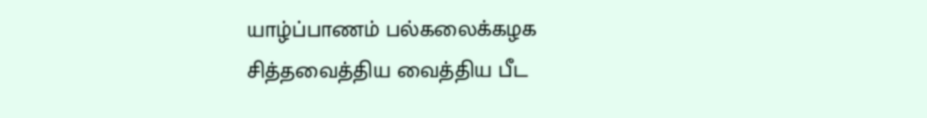யாழ்ப்பாணம் பல்கலைக்கழக சித்தவைத்திய வைத்திய பீட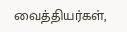வைத்தியர்கள்,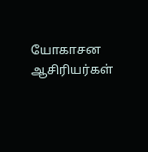யோகாசன ஆசிரியர்கள்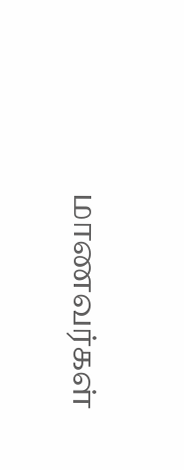மாணவர்கள்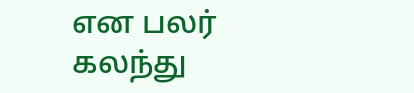என பலர் கலந்து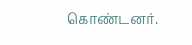கொண்டனர்.